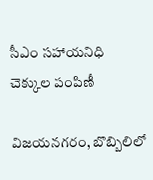సీఎం సహాయనిధి చెక్కుల పంపిణీ

విజయనగరం, బొబ్బిలిలో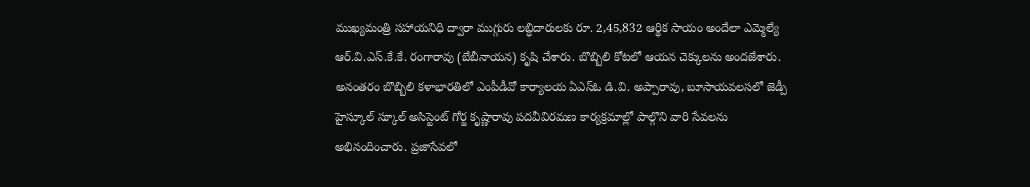ముఖ్యమంత్రి సహాయనిధి ద్వారా ముగ్గురు లబ్ధిదారులకు రూ. 2,45,832 ఆర్థిక సాయం అందేలా ఎమ్మెల్యే ఆర్.వి.ఎస్.కే.కే. రంగారావు (బేబీనాయన) కృషి చేశారు. బొబ్బిలి కోటలో ఆయన చెక్కులను అందజేశారు. అనంతరం బొబ్బిలి కళాభారతిలో ఎంపీడీవో కార్యాలయ ఏఎస్‌ఓ డి.వి. అప్పారావు, బూసాయవలసలో జెడ్పీ హైస్కూల్ స్కూల్ అసిస్టెంట్ గోర్జ కృష్ణారావు పదవీవిరమణ కార్యక్రమాల్లో పాల్గొని వారి సేవలను అభినందించారు. ప్రజాసేవలో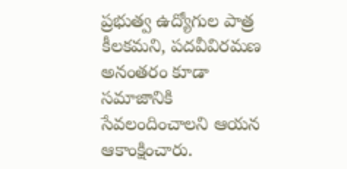ప్రభుత్వ ఉద్యోగుల పాత్ర కీలకమని, పదవీవిరమణ అనంతరం కూడా సమాజానికి సేవలందించాలని ఆయన ఆకాంక్షించారు.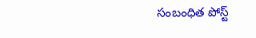సంబంధిత పోస్ట్